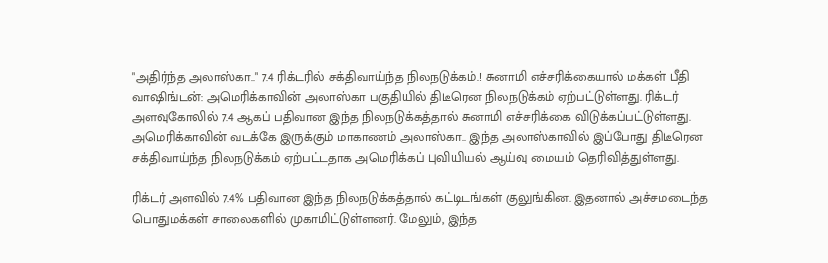"அதிர்ந்த அலாஸ்கா.." 7.4 ரிக்டரில் சக்திவாய்ந்த நிலநடுக்கம்.! சுனாமி எச்சரிக்கையால் மக்கள் பீதி
வாஷிங்டன்: அமெரிக்காவின் அலாஸ்கா பகுதியில் திடீரென நிலநடுக்கம் ஏற்பட்டுள்ளது. ரிக்டர் அளவுகோலில் 7.4 ஆகப் பதிவான இந்த நிலநடுக்கத்தால் சுனாமி எச்சரிக்கை விடுக்கப்பட்டுள்ளது.
அமெரிக்காவின் வடக்கே இருக்கும் மாகாணம் அலாஸ்கா.. இந்த அலாஸ்காவில் இப்போது திடீரென சக்திவாய்ந்த நிலநடுக்கம் ஏற்பட்டதாக அமெரிக்கப் புவியியல் ஆய்வு மையம் தெரிவித்துள்ளது.

ரிக்டர் அளவில் 7.4% பதிவான இந்த நிலநடுக்கத்தால் கட்டிடங்கள் குலுங்கின. இதனால் அச்சமடைந்த பொதுமக்கள் சாலைகளில் முகாமிட்டுள்ளனர். மேலும், இந்த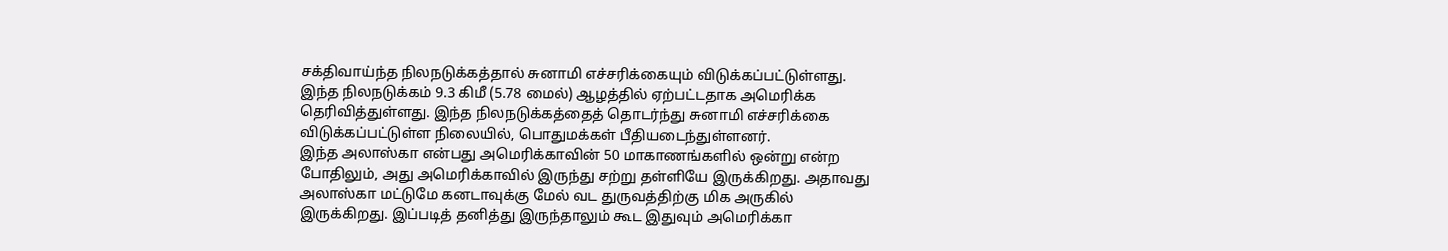சக்திவாய்ந்த நிலநடுக்கத்தால் சுனாமி எச்சரிக்கையும் விடுக்கப்பட்டுள்ளது.
இந்த நிலநடுக்கம் 9.3 கிமீ (5.78 மைல்) ஆழத்தில் ஏற்பட்டதாக அமெரிக்க தெரிவித்துள்ளது. இந்த நிலநடுக்கத்தைத் தொடர்ந்து சுனாமி எச்சரிக்கை விடுக்கப்பட்டுள்ள நிலையில், பொதுமக்கள் பீதியடைந்துள்ளனர்.
இந்த அலாஸ்கா என்பது அமெரிக்காவின் 50 மாகாணங்களில் ஒன்று என்ற போதிலும், அது அமெரிக்காவில் இருந்து சற்று தள்ளியே இருக்கிறது. அதாவது அலாஸ்கா மட்டுமே கனடாவுக்கு மேல் வட துருவத்திற்கு மிக அருகில் இருக்கிறது. இப்படித் தனித்து இருந்தாலும் கூட இதுவும் அமெரிக்கா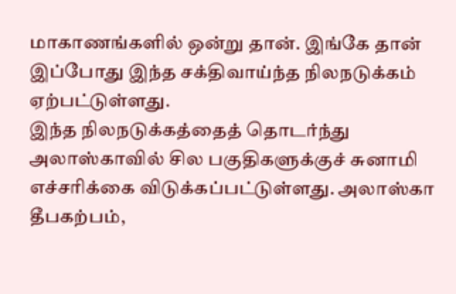மாகாணங்களில் ஒன்று தான். இங்கே தான் இப்போது இந்த சக்திவாய்ந்த நிலநடுக்கம் ஏற்பட்டுள்ளது.
இந்த நிலநடுக்கத்தைத் தொடர்ந்து அலாஸ்காவில் சில பகுதிகளுக்குச் சுனாமி எச்சரிக்கை விடுக்கப்பட்டுள்ளது. அலாஸ்கா தீபகற்பம்,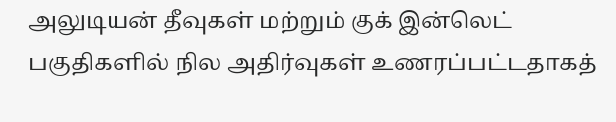அலுடியன் தீவுகள் மற்றும் குக் இன்லெட் பகுதிகளில் நில அதிர்வுகள் உணரப்பட்டதாகத்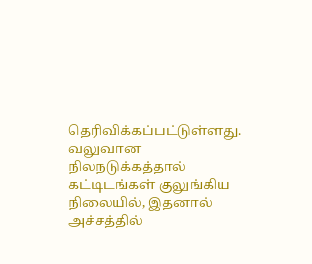தெரிவிக்கப்பட்டுள்ளது.
வலுவான நிலநடுக்கத்தால் கட்டிடங்கள் குலுங்கிய நிலையில், இதனால் அச்சத்தில்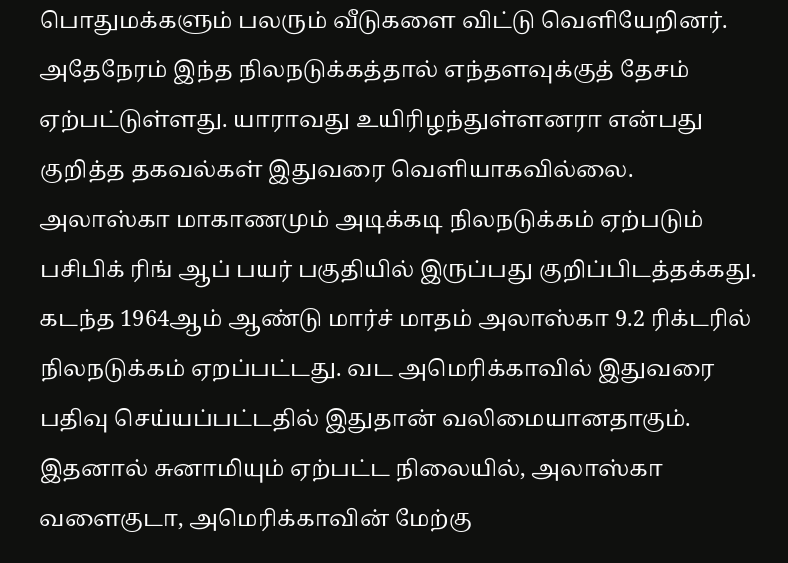பொதுமக்களும் பலரும் வீடுகளை விட்டு வெளியேறினர். அதேநேரம் இந்த நிலநடுக்கத்தால் எந்தளவுக்குத் தேசம் ஏற்பட்டுள்ளது. யாராவது உயிரிழந்துள்ளனரா என்பது குறித்த தகவல்கள் இதுவரை வெளியாகவில்லை.
அலாஸ்கா மாகாணமும் அடிக்கடி நிலநடுக்கம் ஏற்படும் பசிபிக் ரிங் ஆப் பயர் பகுதியில் இருப்பது குறிப்பிடத்தக்கது. கடந்த 1964ஆம் ஆண்டு மார்ச் மாதம் அலாஸ்கா 9.2 ரிக்டரில் நிலநடுக்கம் ஏறப்பட்டது. வட அமெரிக்காவில் இதுவரை பதிவு செய்யப்பட்டதில் இதுதான் வலிமையானதாகும்.
இதனால் சுனாமியும் ஏற்பட்ட நிலையில், அலாஸ்கா வளைகுடா, அமெரிக்காவின் மேற்கு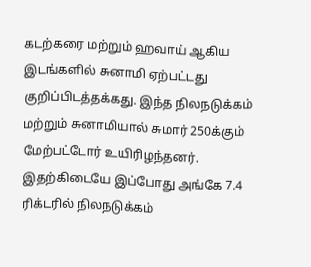கடற்கரை மற்றும் ஹவாய் ஆகிய இடங்களில் சுனாமி ஏற்பட்டது குறிப்பிடத்தக்கது. இந்த நிலநடுக்கம் மற்றும் சுனாமியால் சுமார் 250க்கும் மேற்பட்டோர் உயிரிழந்தனர்.
இதற்கிடையே இப்போது அங்கே 7.4 ரிக்டரில் நிலநடுக்கம்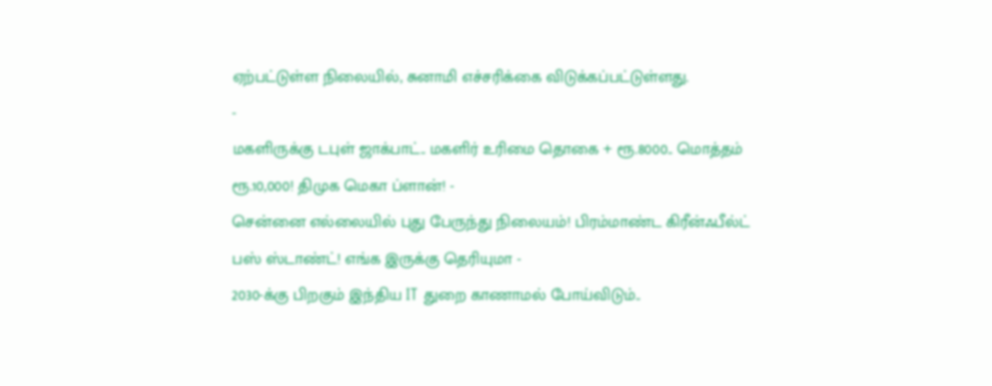ஏற்பட்டுள்ள நிலையில், சுனாமி எச்சரிக்கை விடுக்கப்பட்டுள்ளது.
-
மகளிருக்கு டபுள் ஜாக்பாட்.. மகளிர் உரிமை தொகை + ரூ.8000.. மொத்தம் ரூ.10,000! திமுக மெகா ப்ளான்! -
சென்னை எல்லையில் புது பேருந்து நிலையம்! பிரம்மாண்ட கிரீன்ஃபீல்ட் பஸ் ஸ்டாண்ட்! எங்க இருக்கு தெரியுமா -
2030-க்கு பிறகும் இந்திய IT துறை காணாமல் போய்விடும்..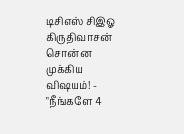டிசிஎஸ் சிஇஓ கிருதிவாசன் சொன்ன முக்கிய விஷயம்! -
"நீங்களே 4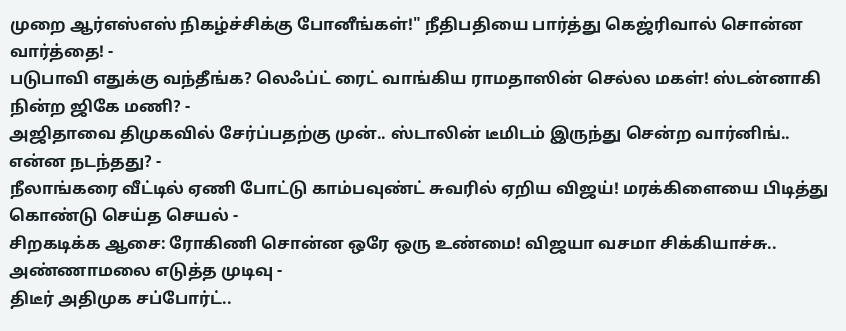முறை ஆர்எஸ்எஸ் நிகழ்ச்சிக்கு போனீங்கள்!" நீதிபதியை பார்த்து கெஜ்ரிவால் சொன்ன வார்த்தை! -
படுபாவி எதுக்கு வந்தீங்க? லெஃப்ட் ரைட் வாங்கிய ராமதாஸின் செல்ல மகள்! ஸ்டன்னாகி நின்ற ஜிகே மணி? -
அஜிதாவை திமுகவில் சேர்ப்பதற்கு முன்.. ஸ்டாலின் டீமிடம் இருந்து சென்ற வார்னிங்.. என்ன நடந்தது? -
நீலாங்கரை வீட்டில் ஏணி போட்டு காம்பவுண்ட் சுவரில் ஏறிய விஜய்! மரக்கிளையை பிடித்து கொண்டு செய்த செயல் -
சிறகடிக்க ஆசை: ரோகிணி சொன்ன ஒரே ஒரு உண்மை! விஜயா வசமா சிக்கியாச்சு.. அண்ணாமலை எடுத்த முடிவு -
திடீர் அதிமுக சப்போர்ட்..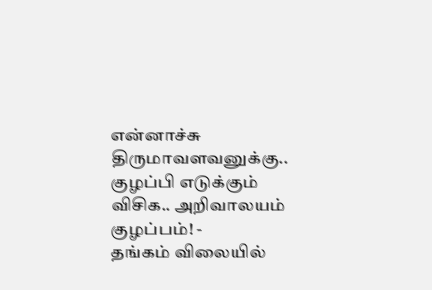என்னாச்சு திருமாவளவனுக்கு.. குழப்பி எடுக்கும் விசிக.. அறிவாலயம் குழப்பம்! -
தங்கம் விலையில்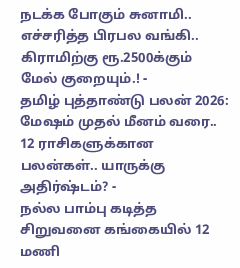நடக்க போகும் சுனாமி.. எச்சரித்த பிரபல வங்கி.. கிராமிற்கு ரூ.2500க்கும் மேல் குறையும்.! -
தமிழ் புத்தாண்டு பலன் 2026: மேஷம் முதல் மீனம் வரை.. 12 ராசிகளுக்கான பலன்கள்.. யாருக்கு அதிர்ஷ்டம்? -
நல்ல பாம்பு கடித்த சிறுவனை கங்கையில் 12 மணி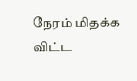நேரம் மிதக்க விட்ட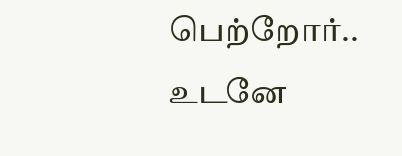பெற்றோர்.. உடனே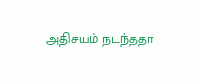அதிசயம் நடந்ததா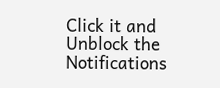Click it and Unblock the Notifications